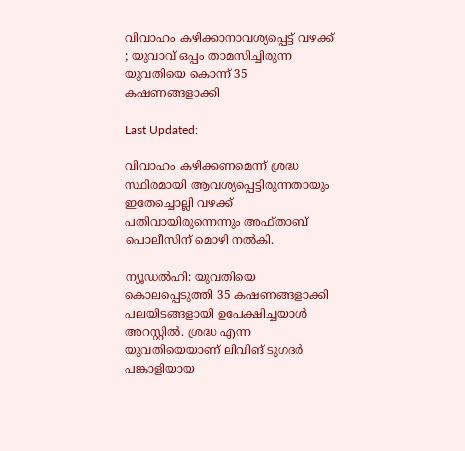വിവാഹം കഴിക്കാനാവശ്യപ്പെട്ട് വഴക്ക് ; യുവാവ് ഒപ്പം താമസിച്ചിരുന്ന യുവതിയെ കൊന്ന് 35 കഷണങ്ങളാക്കി

Last Updated:

വിവാഹം കഴിക്കണമെന്ന് ശ്രദ്ധ സ്ഥിരമായി ആവശ്യപ്പെട്ടിരുന്നതായും ഇതേച്ചൊല്ലി വഴക്ക് പതിവായിരുന്നെന്നും അഫ്താബ് പൊലീസിന് മൊഴി നല്‍കി.

ന്യൂഡൽഹി: യുവതിയെ കൊലപ്പെടുത്തി 35 കഷണങ്ങളാക്കി പലയിടങ്ങളായി ഉപേക്ഷിച്ചയാള്‍ അറസ്റ്റിൽ. ശ്രദ്ധ എന്ന യുവതിയെയാണ് ലിവിങ് ടുഗദർ പങ്കാളിയായ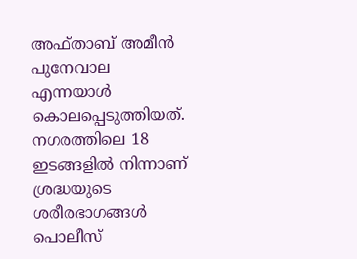അഫ്താബ് അമീൻ പുനേവാല എന്നയാൾ കൊലപ്പെടുത്തിയത്. നഗരത്തിലെ 18 ഇടങ്ങളിൽ നിന്നാണ് ശ്രദ്ധയുടെ ശരീരഭാഗങ്ങൾ പൊലീസ്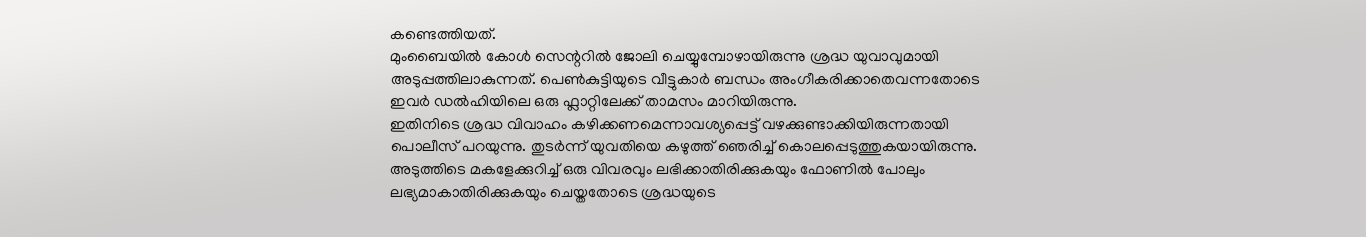കണ്ടെത്തിയത്.
മുംബൈയിൽ കോള്‍ സെന്ററിൽ ജോലി ചെയ്യുമ്പോഴായിരുന്നു ശ്രദ്ധ യുവാവുമായി അടുപ്പത്തിലാകുന്നത്. പെണ്‍കുട്ടിയുടെ വീട്ടുകാർ ബന്ധം അംഗീകരിക്കാതെവന്നതോടെ ഇവർ ഡൽഹിയിലെ ഒരു ഫ്ലാറ്റിലേക്ക് താമസം മാറിയിരുന്നു.
ഇതിനിടെ ശ്രദ്ധ വിവാഹം കഴിക്കണമെന്നാവശ്യപ്പെട്ട് വഴക്കുണ്ടാക്കിയിരുന്നതായി പൊലീസ് പറയുന്നു. തുടർന്ന് യുവതിയെ കഴുത്ത് ഞെരിച്ച് കൊലപ്പെടുത്തുകയായിരുന്നു. അടുത്തിടെ മകളേക്കുറിച്ച് ഒരു വിവരവും ലഭിക്കാതിരിക്കുകയും ഫോണില്‍ പോലും ലഭ്യമാകാതിരിക്കുകയും ചെയ്തതോടെ ശ്രദ്ധയുടെ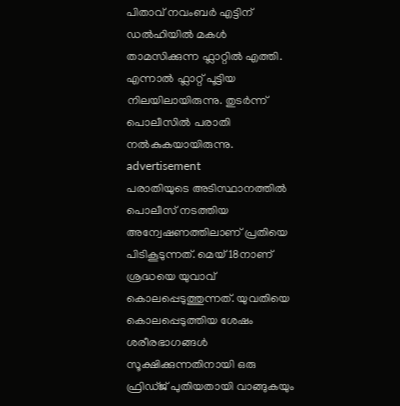പിതാവ് നവംബര്‍ എട്ടിന് ഡല്‍ഹിയില്‍ മകൾ താമസിക്കുന്ന ഫ്ലാറ്റിൽ എത്തി. എന്നാൽ ഫ്ലാറ്റ് പൂട്ടിയ നിലയിലായിരുന്നു. തുടർന്ന് പൊലീസിൽ പരാതി നൽകുകയായിരുന്നു.
advertisement
പരാതിയുടെ അടിസ്ഥാനത്തിൽ പൊലീസ് നടത്തിയ അന്വേഷണത്തിലാണ് പ്രതിയെ പിടികൂടുന്നത്. മെയ് 18നാണ് ശ്രദ്ധയെ യുവാവ് കൊലപ്പെടുത്തുന്നത്. യുവതിയെ കൊലപ്പെടുത്തിയ ശേഷം ശരീരഭാഗങ്ങൾ സൂക്ഷിക്കുന്നതിനായി ഒരു ഫ്രിഡ്ജ് പുതിയതായി വാങ്ങുകയും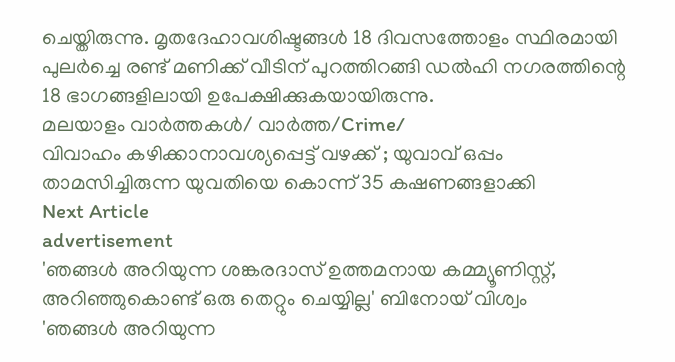ചെയ്തിരുന്നു. മൃതദേഹാവശിഷ്ടങ്ങൾ 18 ദിവസത്തോളം സ്ഥിരമായി പുലര്‍ച്ചെ രണ്ട് മണിക്ക് വീടിന് പുറത്തിറങ്ങി ഡല്‍ഹി നഗരത്തിന്റെ 18 ഭാഗങ്ങളിലായി ഉപേക്ഷിക്കുകയായിരുന്നു.
മലയാളം വാർത്തകൾ/ വാർത്ത/Crime/
വിവാഹം കഴിക്കാനാവശ്യപ്പെട്ട് വഴക്ക് ; യുവാവ് ഒപ്പം താമസിച്ചിരുന്ന യുവതിയെ കൊന്ന് 35 കഷണങ്ങളാക്കി
Next Article
advertisement
'ഞങ്ങൾ അറിയുന്ന ശങ്കരദാസ് ഉത്തമനായ കമ്മ്യൂണിസ്റ്റ്, അറിഞ്ഞുകൊണ്ട് ഒരു തെറ്റും ചെയ്യില്ല' ബിനോയ് വിശ്വം
'ഞങ്ങൾ അറിയുന്ന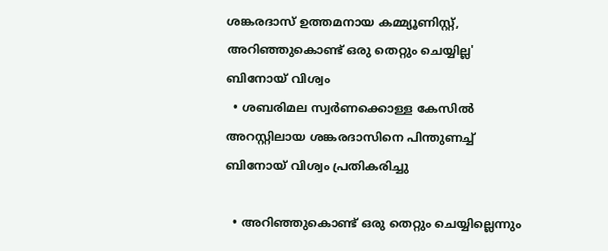ശങ്കരദാസ് ഉത്തമനായ കമ്മ്യൂണിസ്റ്റ്, അറിഞ്ഞുകൊണ്ട് ഒരു തെറ്റും ചെയ്യില്ല' ബിനോയ് വിശ്വം
  • ശബരിമല സ്വർണക്കൊള്ള കേസിൽ അറസ്റ്റിലായ ശങ്കരദാസിനെ പിന്തുണച്ച് ബിനോയ് വിശ്വം പ്രതികരിച്ചു

  • അറിഞ്ഞുകൊണ്ട് ഒരു തെറ്റും ചെയ്യില്ലെന്നും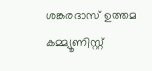ശങ്കരദാസ് ഉത്തമ കമ്മ്യൂണിസ്റ്റ്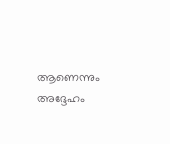ആണെന്നും അദ്ദേഹം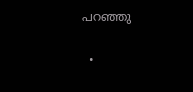പറഞ്ഞു

  •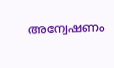അന്വേഷണം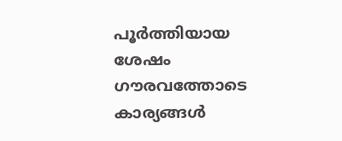പൂർത്തിയായ ശേഷം ഗൗരവത്തോടെ കാര്യങ്ങൾ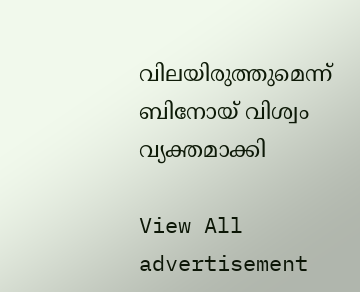വിലയിരുത്തുമെന്ന് ബിനോയ് വിശ്വം വ്യക്തമാക്കി

View All
advertisement